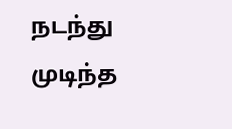நடந்து முடிந்த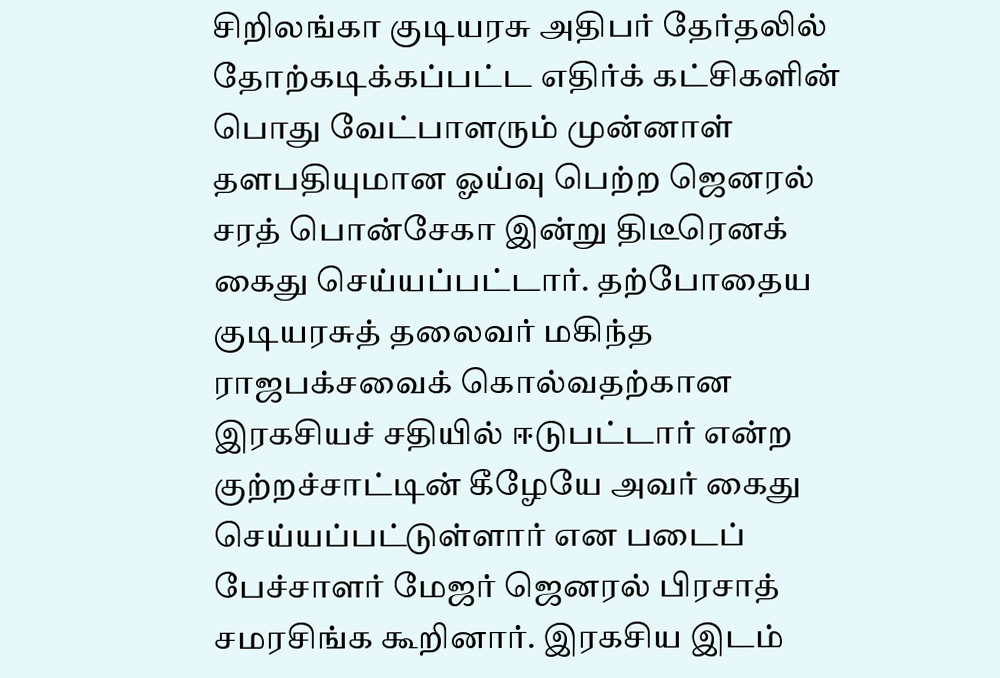சிறிலங்கா குடியரசு அதிபர் தேர்தலில் தோற்கடிக்கப்பட்ட எதிர்க் கட்சிகளின் பொது வேட்பாளரும் முன்னாள் தளபதியுமான ஓய்வு பெற்ற ஜெனரல் சரத் பொன்சேகா இன்று திடீரெனக் கைது செய்யப்பட்டார். தற்போதைய குடியரசுத் தலைவர் மகிந்த ராஜபக்சவைக் கொல்வதற்கான இரகசியச் சதியில் ஈடுபட்டார் என்ற குற்றச்சாட்டின் கீழேயே அவர் கைது செய்யப்பட்டுள்ளார் என படைப் பேச்சாளர் மேஜர் ஜெனரல் பிரசாத் சமரசிங்க கூறினார். இரகசிய இடம்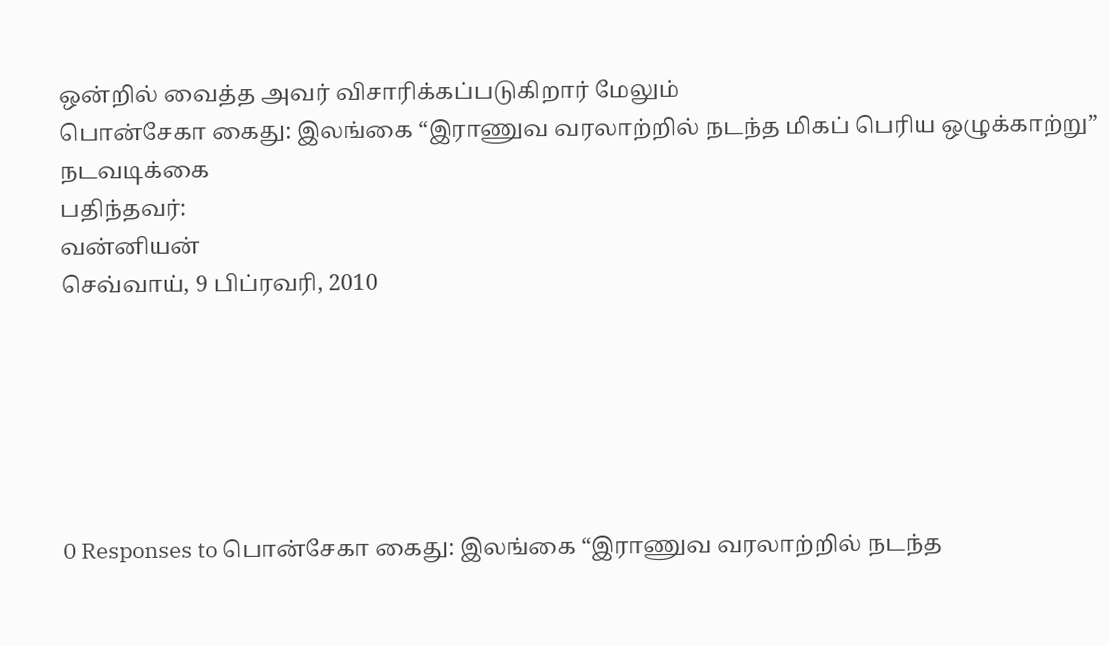ஒன்றில் வைத்த அவர் விசாரிக்கப்படுகிறார் மேலும்
பொன்சேகா கைது: இலங்கை “இராணுவ வரலாற்றில் நடந்த மிகப் பெரிய ஒழுக்காற்று” நடவடிக்கை
பதிந்தவர்:
வன்னியன்
செவ்வாய், 9 பிப்ரவரி, 2010






0 Responses to பொன்சேகா கைது: இலங்கை “இராணுவ வரலாற்றில் நடந்த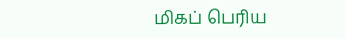மிகப் பெரிய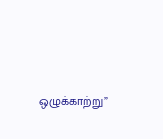ஒழுக்காற்று”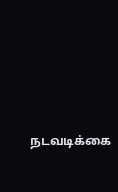நடவடிக்கை